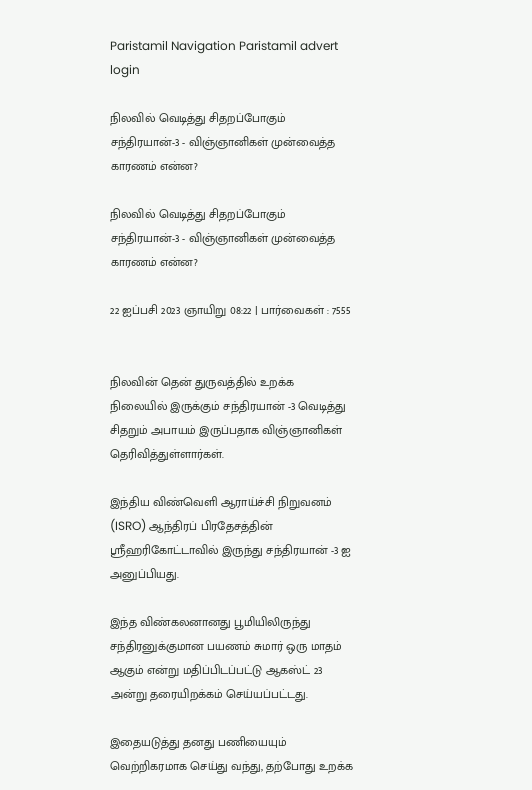Paristamil Navigation Paristamil advert login

நிலவில் வெடித்து சிதறப்போகும் சந்திரயான்-3 - விஞ்ஞானிகள் முன்வைத்த காரணம் என்ன?

நிலவில் வெடித்து சிதறப்போகும் சந்திரயான்-3 - விஞ்ஞானிகள் முன்வைத்த காரணம் என்ன?

22 ஐப்பசி 2023 ஞாயிறு 08:22 | பார்வைகள் : 7555


நிலவின் தென் துருவத்தில் உறக்க நிலையில் இருக்கும் சந்திரயான் -3 வெடித்து சிதறும் அபாயம் இருப்பதாக விஞ்ஞானிகள் தெரிவித்துள்ளார்கள்.

இந்திய விண்வெளி ஆராய்ச்சி நிறுவனம் (ISRO) ஆந்திரப் பிரதேசத்தின் ஸ்ரீஹரிகோட்டாவில் இருந்து சந்திரயான் -3 ஐ அனுப்பியது.

இந்த விண்கலனானது பூமியிலிருந்து சந்திரனுக்குமான பயணம் சுமார் ஒரு மாதம் ஆகும் என்று மதிப்பிடப்பட்டு ஆகஸ்ட் 23 அன்று தரையிறக்கம் செய்யப்பட்டது.

இதையடுத்து தனது பணியையும் வெற்றிகரமாக செய்து வந்து, தற்போது உறக்க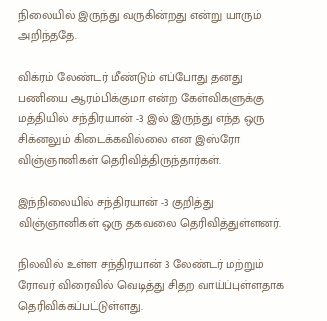நிலையில் இருந்து வருகின்றது என்று யாரும் அறிந்ததே.

விக்ரம் லேண்டர் மீண்டும் எப்போது தனது பணியை ஆரம்பிக்குமா என்ற கேள்விகளுக்கு மத்தியில் சந்திரயான் -3 இல் இருந்து எந்த ஒரு சிக்னலும் கிடைக்கவில்லை என இஸ்ரோ விஞ்ஞானிகள் தெரிவித்திருந்தார்கள்.

இந்நிலையில் சந்திரயான் -3 குறித்து விஞ்ஞானிகள் ஒரு தகவலை தெரிவித்துள்ளனர்.

நிலவில் உள்ள சந்திரயான் 3 லேண்டர் மற்றும் ரோவர் விரைவில் வெடித்து சிதற வாய்ப்புள்ளதாக தெரிவிக்கப்பட்டுள்ளது.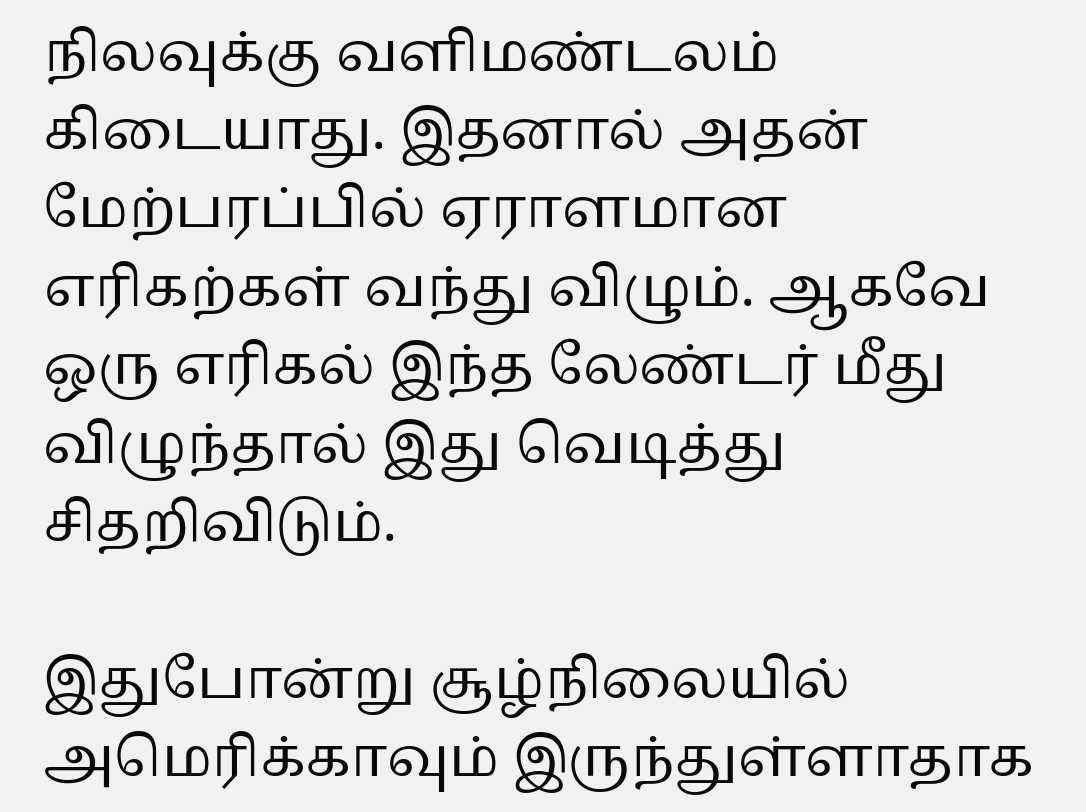நிலவுக்கு வளிமண்டலம் கிடையாது. இதனால் அதன் மேற்பரப்பில் ஏராளமான எரிகற்கள் வந்து விழும். ஆகவே ஒரு எரிகல் இந்த லேண்டர் மீது விழுந்தால் இது வெடித்து சிதறிவிடும்.

இதுபோன்று சூழ்நிலையில் அமெரிக்காவும் இருந்துள்ளாதாக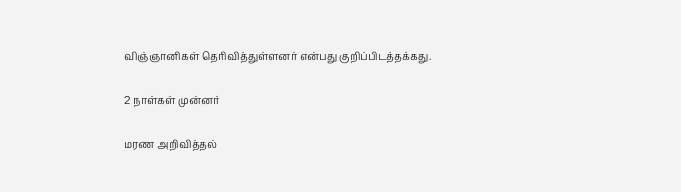விஞ்ஞானிகள் தெரிவித்துள்ளனர் என்பது குறிப்பிடத்தக்கது.

2 நாள்கள் முன்னர்

மரண அறிவித்தல்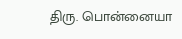திரு. பொன்னையா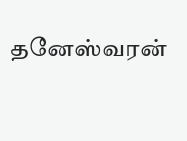தனேஸ்வரன்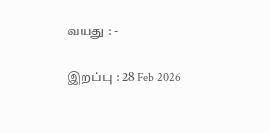வயது : -

இறப்பு : 28 Feb 2026